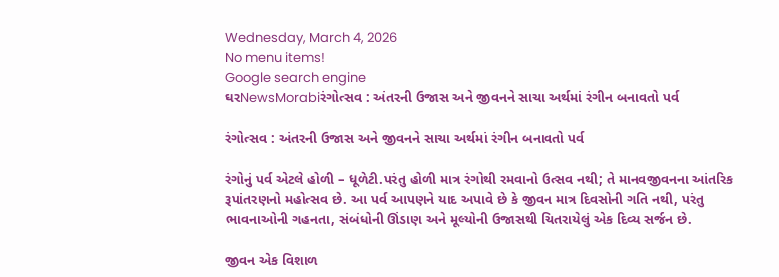Wednesday, March 4, 2026
No menu items!
Google search engine
ઘરNewsMorabiરંગોત્સવ : અંતરની ઉજાસ અને જીવનને સાચા અર્થમાં રંગીન બનાવતો પર્વ

રંગોત્સવ : અંતરની ઉજાસ અને જીવનને સાચા અર્થમાં રંગીન બનાવતો પર્વ

રંગોનું પર્વ એટલે હોળી – ધૂળેટી.પરંતુ હોળી માત્ર રંગોથી રમવાનો ઉત્સવ નથી; તે માનવજીવનના આંતરિક રૂપાંતરણનો મહોત્સવ છે. આ પર્વ આપણને યાદ અપાવે છે કે જીવન માત્ર દિવસોની ગતિ નથી, પરંતુ ભાવનાઓની ગહનતા, સંબંધોની ઊંડાણ અને મૂલ્યોની ઉજાસથી ચિતરાયેલું એક દિવ્ય સર્જન છે.

જીવન એક વિશાળ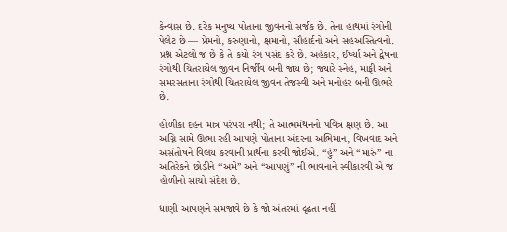કેન્વાસ છે. દરેક મનુષ્ય પોતાના જીવનનો સર્જક છે. તેના હાથમાં રંગોની પેલેટ છે — પ્રેમનો, કરુણાનો, ક્ષમાનો, સૌહાર્દનો અને સહઅસ્તિત્વનો. પ્રશ્ન એટલો જ છે કે તે કયો રંગ પસંદ કરે છે. અહંકાર, ઈર્ષ્યા અને દ્વેષના રંગોથી ચિતરાયેલ જીવન નિર્જીવ બની જાય છે; જ્યારે સ્નેહ, માફી અને સમરસતાના રંગોથી ચિતરાયેલ જીવન તેજસ્વી અને મનોહર બની ઊભરે છે.

હોળીકા દહન માત્ર પરંપરા નથી; તે આત્મમંથનનો પવિત્ર ક્ષણ છે. આ અગ્નિ સામે ઊભા રહી આપણે પોતાના અંદરના અભિમાન, વિખવાદ અને અસંતોષને વિલય કરવાની પ્રાર્થના કરવી જોઈએ. “હું” અને “મારું” ના અતિરેકને છોડીને “અમે” અને “આપણું” ની ભાવનાને સ્વીકારવી એ જ હોળીનો સાચો સંદેશ છે.

ધાણી આપણને સમજાવે છે કે જો અંતરમાં દૃઢતા નહીં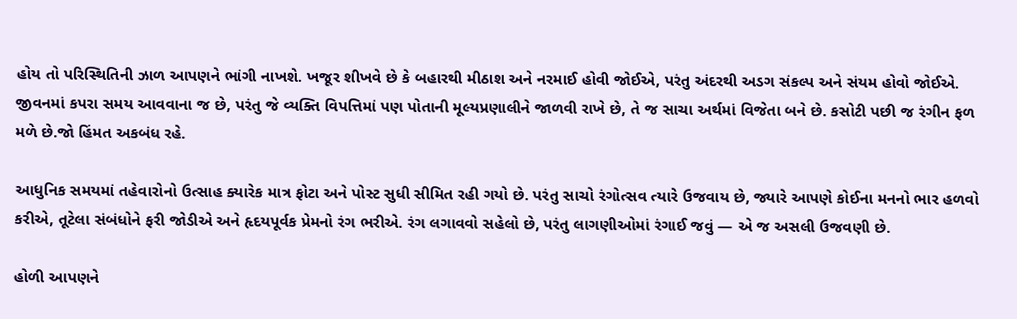હોય તો પરિસ્થિતિની ઝાળ આપણને ભાંગી નાખશે. ખજૂર શીખવે છે કે બહારથી મીઠાશ અને નરમાઈ હોવી જોઈએ, પરંતુ અંદરથી અડગ સંકલ્પ અને સંયમ હોવો જોઈએ. જીવનમાં કપરા સમય આવવાના જ છે, પરંતુ જે વ્યક્તિ વિપત્તિમાં પણ પોતાની મૂલ્યપ્રણાલીને જાળવી રાખે છે, તે જ સાચા અર્થમાં વિજેતા બને છે. કસોટી પછી જ રંગીન ફળ મળે છે.જો હિંમત અકબંધ રહે.

આધુનિક સમયમાં તહેવારોનો ઉત્સાહ ક્યારેક માત્ર ફોટા અને પોસ્ટ સુધી સીમિત રહી ગયો છે. પરંતુ સાચો રંગોત્સવ ત્યારે ઉજવાય છે, જ્યારે આપણે કોઈના મનનો ભાર હળવો કરીએ, તૂટેલા સંબંધોને ફરી જોડીએ અને હૃદયપૂર્વક પ્રેમનો રંગ ભરીએ. રંગ લગાવવો સહેલો છે, પરંતુ લાગણીઓમાં રંગાઈ જવું — એ જ અસલી ઉજવણી છે.

હોળી આપણને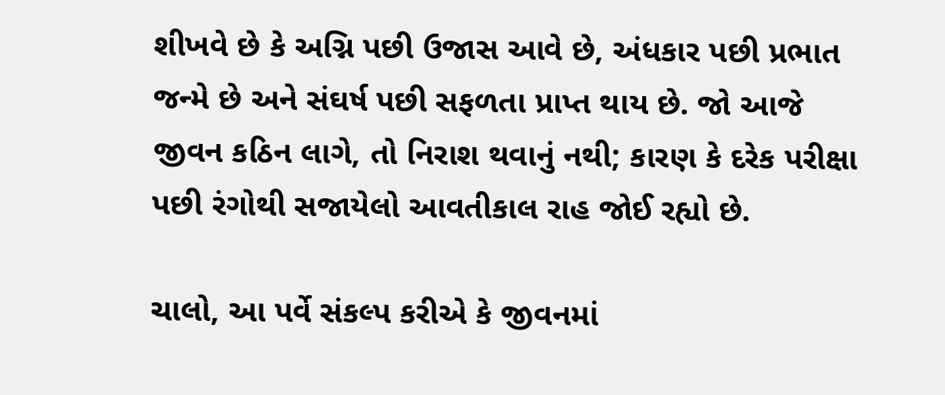શીખવે છે કે અગ્નિ પછી ઉજાસ આવે છે, અંધકાર પછી પ્રભાત જન્મે છે અને સંઘર્ષ પછી સફળતા પ્રાપ્ત થાય છે. જો આજે જીવન કઠિન લાગે, તો નિરાશ થવાનું નથી; કારણ કે દરેક પરીક્ષા પછી રંગોથી સજાયેલો આવતીકાલ રાહ જોઈ રહ્યો છે.

ચાલો, આ પર્વે સંકલ્પ કરીએ કે જીવનમાં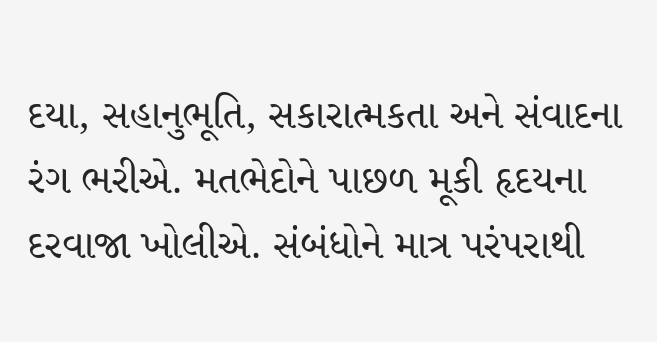દયા, સહાનુભૂતિ, સકારાત્મકતા અને સંવાદના રંગ ભરીએ. મતભેદોને પાછળ મૂકી હૃદયના દરવાજા ખોલીએ. સંબંધોને માત્ર પરંપરાથી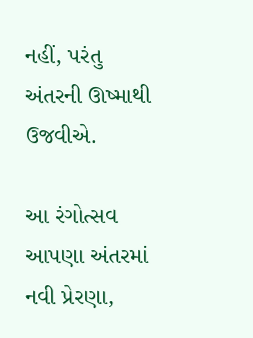નહીં, પરંતુ અંતરની ઊષ્માથી ઉજવીએ.

આ રંગોત્સવ આપણા અંતરમાં નવી પ્રેરણા,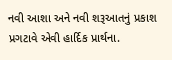નવી આશા અને નવી શરૂઆતનું પ્રકાશ પ્રગટાવે એવી હાર્દિક પ્રાર્થના.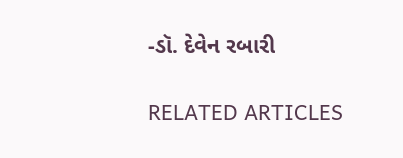-ડૉ. દેવેન રબારી

RELATED ARTICLES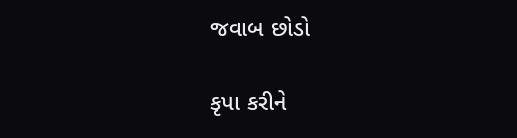જવાબ છોડો

કૃપા કરીને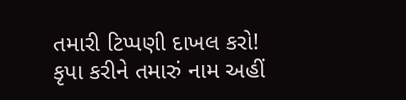તમારી ટિપ્પણી દાખલ કરો!
કૃપા કરીને તમારું નામ અહીં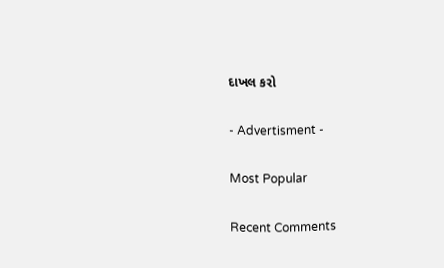દાખલ કરો

- Advertisment -

Most Popular

Recent Comments